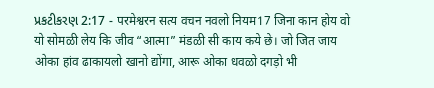પ્રકટીકરણ 2:17 - परमेश्वरन सत्य वचन नवलो नियम17 जिना कान होय वो यो सोमळी लेय कि जीव “आत्मा” मंडळी सी काय कये छे। जो जित जाय ओका हांव ढाकायलो खानो द्योंगा, आरू ओका धवळो दगड़ो भी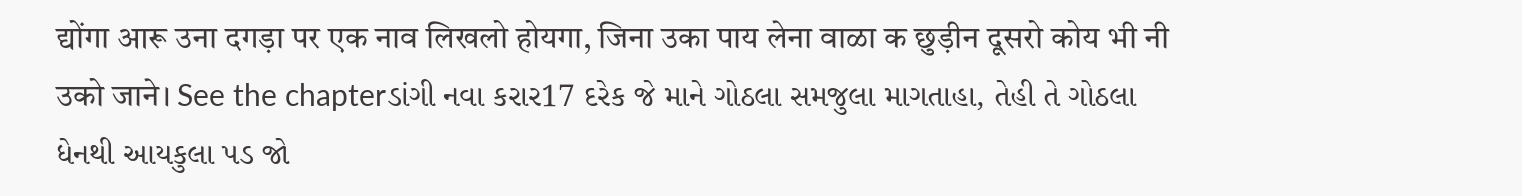द्योंगा आरू उना दगड़ा पर एक नाव लिखलो होयगा, जिना उका पाय लेना वाळा क छुड़ीन दूसरो कोय भी नी उको जाने। See the chapterડાંગી નવા કરાર17 દરેક જે માને ગોઠલા સમજુલા માગતાહા, તેહી તે ગોઠલા ધેનથી આયકુલા પડ જો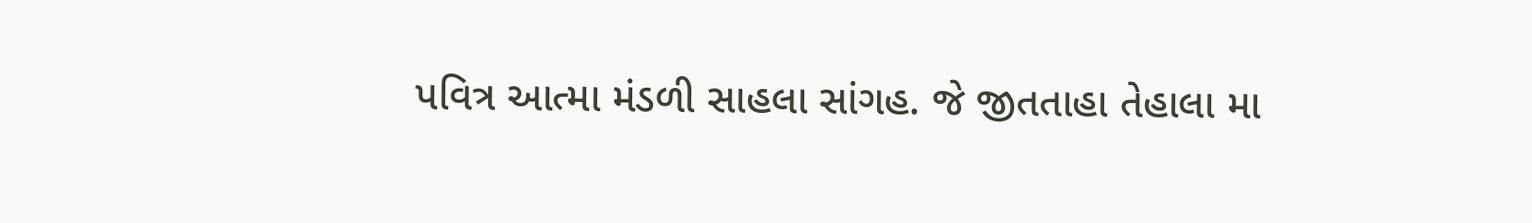પવિત્ર આત્મા મંડળી સાહલા સાંગહ. જે જીતતાહા તેહાલા મા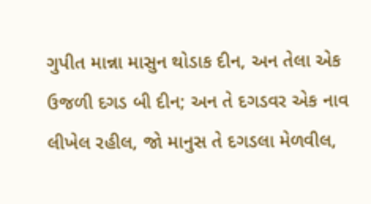ગુપીત માન્ના માસુન થોડાક દીન, અન તેલા એક ઉજળી દગડ બી દીન; અન તે દગડવર એક નાવ લીખેલ રહીલ, જો માનુસ તે દગડલા મેળવીલ,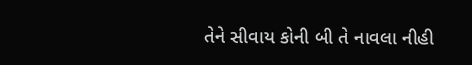તેને સીવાય કોની બી તે નાવલા નીહી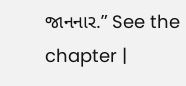જાનનાર.” See the chapter |